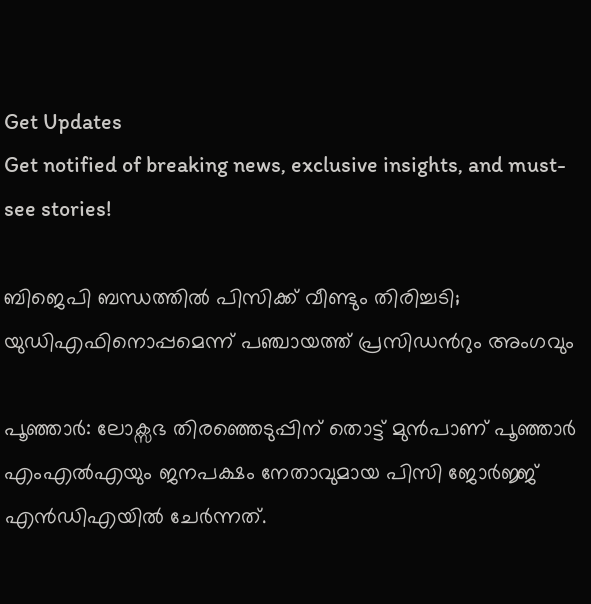Get Updates
Get notified of breaking news, exclusive insights, and must-see stories!

ബിജെപി ബന്ധത്തില്‍ പിസിക്ക് വീണ്ടും തിരിച്ചടി; യുഡിഎഫിനൊപ്പമെന്ന് പഞ്ചായത്ത് പ്രസിഡന്‍റും അംഗവും

പൂഞ്ഞാര്‍: ലോക്സഭ തിരഞ്ഞെടുപ്പിന് തൊട്ട് മുന്‍പാണ് പൂഞ്ഞാര്‍ എംഎല്‍എയും ജനപക്ഷം നേതാവുമായ പിസി ജോര്‍ജ്ജ് എന്‍ഡിഎയില്‍ ചേര്‍ന്നത്.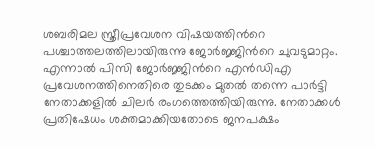ശബരിമല സ്ത്രീപ്രവേശന വിഷയത്തിന്‍റെ പശ്ചാത്തലത്തിലായിരുന്നു ജോര്‍ജ്ജിന്‍റെ ചുവടുമാറ്റം. എന്നാല്‍ പിസി ജോര്‍ജ്ജിന്‍റെ എന്‍ഡിഎ പ്രവേശനത്തിനെതിരെ തുടക്കം മുതല്‍ തന്നെ പാര്‍ട്ടി നേതാക്കളില്‍ ചിലര്‍ രംഗത്തെത്തിയിരുന്നു. നേതാക്കള്‍ പ്രതിഷേധം ശക്തമാക്കിയതോടെ ജനപക്ഷം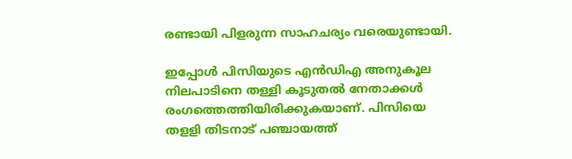രണ്ടായി പിളരുന്ന സാഹചര്യം വരെയുണ്ടായി.

ഇപ്പോള്‍ പിസിയുടെ എന്‍ഡിഎ അനുകൂല നിലപാടിനെ തള്ളി കൂടുതല്‍ നേതാക്കള്‍ രംഗത്തെത്തിയിരിക്കുകയാണ്. പിസിയെ തളളി തിടനാട് പഞ്ചായത്ത്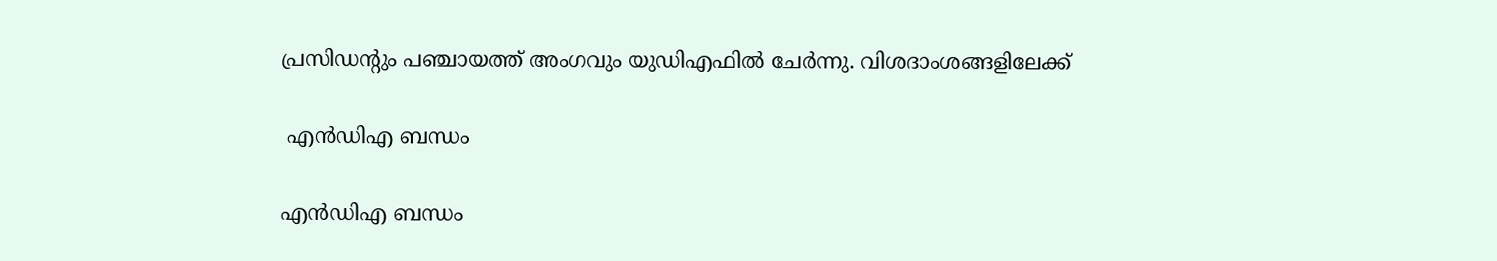പ്രസിഡന്‍റും പഞ്ചായത്ത് അംഗവും യുഡിഎഫില്‍ ചേര്‍ന്നു. വിശദാംശങ്ങളിലേക്ക്

 എന്‍ഡിഎ ബന്ധം

എന്‍ഡിഎ ബന്ധം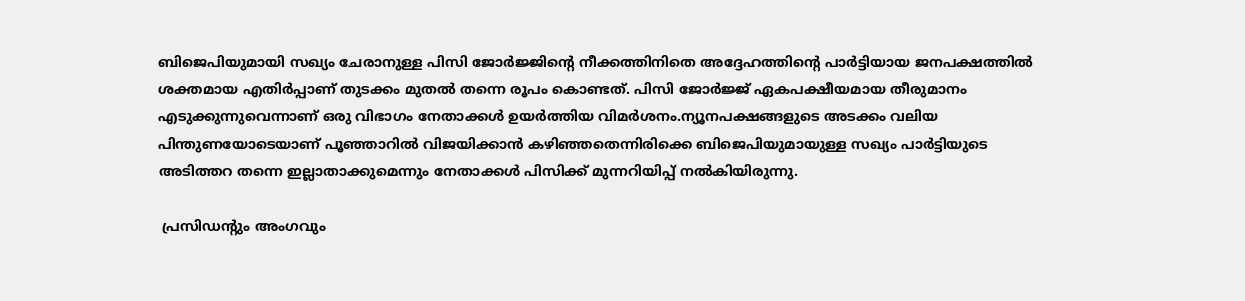ബിജെപിയുമായി സഖ്യം ചേരാനുള്ള പിസി ജോര്‍ജ്ജിന്റെ നീക്കത്തിനിതെ അദ്ദേഹത്തിന്റെ പാര്‍ട്ടിയായ ജനപക്ഷത്തില്‍ ശക്തമായ എതിര്‍പ്പാണ് തുടക്കം മുതല്‍ തന്നെ രൂപം കൊണ്ടത്. പിസി ജോര്‍ജ്ജ് ഏകപക്ഷീയമായ തീരുമാനം എടുക്കുന്നുവെന്നാണ് ഒരു വിഭാഗം നേതാക്കള്‍ ഉയര്‍ത്തിയ വിമര്‍ശനം.ന്യൂനപക്ഷങ്ങളുടെ അടക്കം വലിയ പിന്തുണയോടെയാണ് പൂഞ്ഞാറില്‍ വിജയിക്കാന്‍ കഴിഞ്ഞതെന്നിരിക്കെ ബിജെപിയുമായുള്ള സഖ്യം പാര്‍ട്ടിയുടെ അടിത്തറ തന്നെ ഇല്ലാതാക്കുമെന്നും നേതാക്കള്‍ പിസിക്ക് മുന്നറിയിപ്പ് നല്‍കിയിരുന്നു.

 പ്രസിഡന്‍റും അംഗവും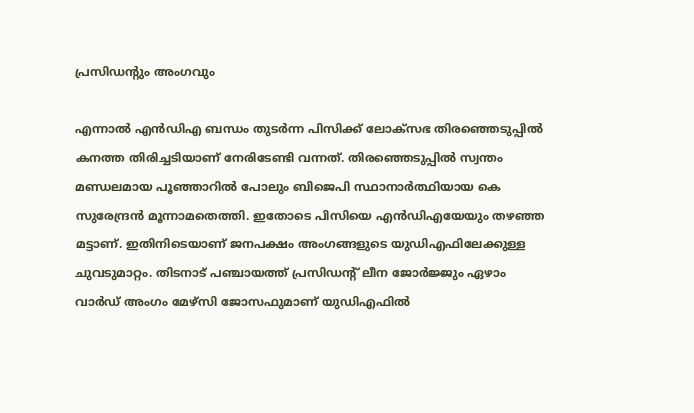പ്രസിഡന്‍റും അംഗവും

എന്നാല്‍ എന്‍ഡിഎ ബന്ധം തുടര്‍ന്ന പിസിക്ക് ലോക്സഭ തിരഞ്ഞെടുപ്പില്‍ കനത്ത തിരിച്ചടിയാണ് നേരിടേണ്ടി വന്നത്. തിരഞ്ഞെടുപ്പില്‍ സ്വന്തം മണ്ഡലമായ പൂഞ്ഞാറില്‍ പോലും ബിജെപി സ്ഥാനാര്‍ത്ഥിയായ കെ സുരേന്ദ്രന്‍ മൂന്നാമതെത്തി. ഇതോടെ പിസിയെ എന്‍ഡിഎയേയും തഴഞ്ഞ മട്ടാണ്. ഇതിനിടെയാണ് ജനപക്ഷം അംഗങ്ങളുടെ യുഡിഎഫിലേക്കുള്ള ചുവടുമാറ്റം. തിടനാട് പഞ്ചായത്ത് പ്രസിഡന്‍റ് ലീന ജോര്‍ജ്ജും ഏഴാം വാര്‍ഡ് അംഗം മേഴ്സി ജോസഫുമാണ് യുഡിഎഫില്‍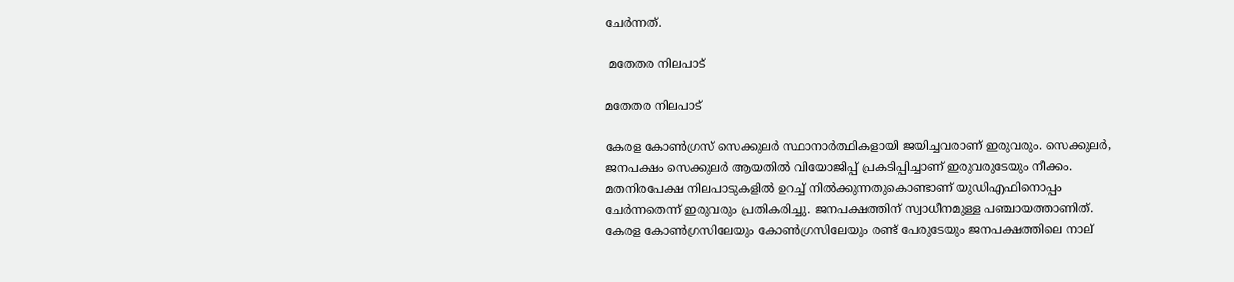ചേര്‍ന്നത്.

 മതേതര നിലപാട്

മതേതര നിലപാട്

കേരള കോണ്‍ഗ്രസ് സെക്കുലര്‍ സ്ഥാനാര്‍ത്ഥികളായി ജയിച്ചവരാണ് ഇരുവരും. സെക്കുലര്‍, ജനപക്ഷം സെക്കുലര്‍ ആയതില്‍ വിയോജിപ്പ് പ്രകടിപ്പിച്ചാണ് ഇരുവരുടേയും നീക്കം. മതനിരപേക്ഷ നിലപാടുകളില്‍ ഉറച്ച് നില്‍ക്കുന്നതുകൊണ്ടാണ് യുഡിഎഫിനൊപ്പം ചേര്‍ന്നതെന്ന് ഇരുവരും പ്രതികരിച്ചു. ജനപക്ഷത്തിന് സ്വാധീനമുള്ള പഞ്ചായത്താണിത്. കേരള കോണ്‍ഗ്രസിലേയും കോണ്‍ഗ്രസിലേയും രണ്ട് പേരുടേയും ജനപക്ഷത്തിലെ നാല്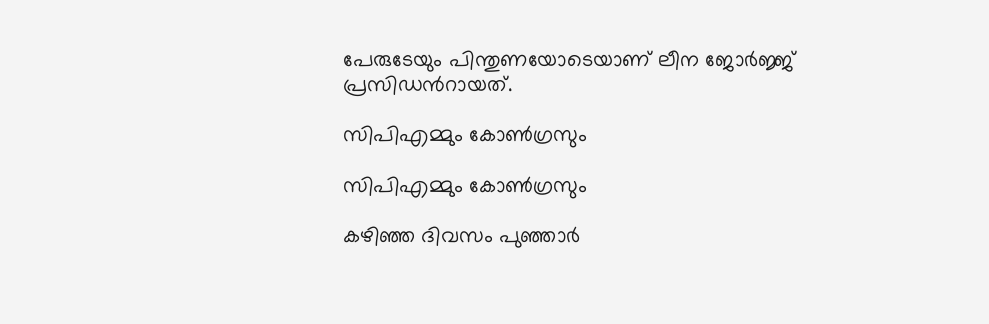പേരുടേയും പിന്തുണയോടെയാണ് ലീന ജോര്‍ജ്ജ് പ്രസിഡന്‍റായത്.

സിപിഎമ്മും കോണ്‍ഗ്രസും

സിപിഎമ്മും കോണ്‍ഗ്രസും

കഴിഞ്ഞ ദിവസം പുഞ്ഞാര്‍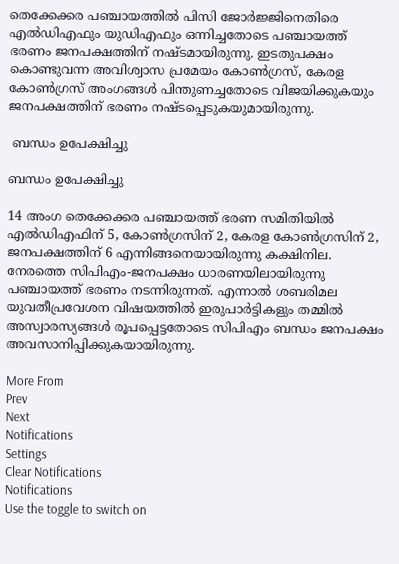തെക്കേക്കര പഞ്ചായത്തില്‍ പിസി ജോര്‍ജ്ജിനെതിരെ എല്‍ഡിഎഫും യുഡിഎഫും ഒന്നിച്ചതോടെ പഞ്ചായത്ത് ഭരണം ജനപക്ഷത്തിന് നഷ്ടമായിരുന്നു. ഇടതുപക്ഷം കൊണ്ടുവന്ന അവിശ്വാസ പ്രമേയം കോണ്‍ഗ്രസ്, കേരള കോണ്‍ഗ്രസ് അംഗങ്ങള്‍ പിന്തുണച്ചതോടെ വിജയിക്കുകയും ജനപക്ഷത്തിന് ഭരണം നഷ്ടപ്പെടുകയുമായിരുന്നു.

 ബന്ധം ഉപേക്ഷിച്ചു

ബന്ധം ഉപേക്ഷിച്ചു

14 അംഗ തെക്കേക്കര പഞ്ചായത്ത് ഭരണ സമിതിയില്‍ എല്‍ഡ‍ിഎഫിന് 5, കോണ്‍ഗ്രസിന് 2, കേരള കോണ്‍ഗ്രസിന് 2, ജനപക്ഷത്തിന് 6 എന്നിങ്ങനെയായിരുന്നു കക്ഷിനില. നേരത്തെ സിപിഎം-ജനപക്ഷം ധാരണയിലായിരുന്നു പഞ്ചായത്ത് ഭരണം നടന്നിരുന്നത്. എന്നാല്‍ ശബരിമല യുവതീപ്രവേശന വിഷയത്തില്‍ ഇരുപാര്‍ട്ടികളും തമ്മില്‍ അസ്വാരസ്യങ്ങള്‍ രൂപപ്പെട്ടതോടെ സിപിഎം ബന്ധം ജനപക്ഷം അവസാനിപ്പിക്കുകയായിരുന്നു.

More From
Prev
Next
Notifications
Settings
Clear Notifications
Notifications
Use the toggle to switch on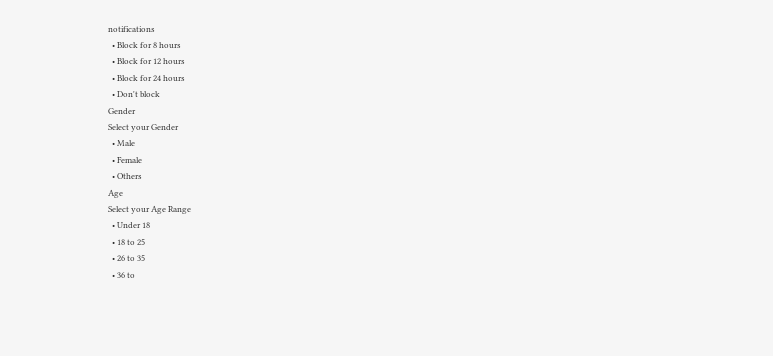notifications
  • Block for 8 hours
  • Block for 12 hours
  • Block for 24 hours
  • Don't block
Gender
Select your Gender
  • Male
  • Female
  • Others
Age
Select your Age Range
  • Under 18
  • 18 to 25
  • 26 to 35
  • 36 to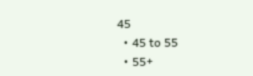45
  • 45 to 55
  • 55+